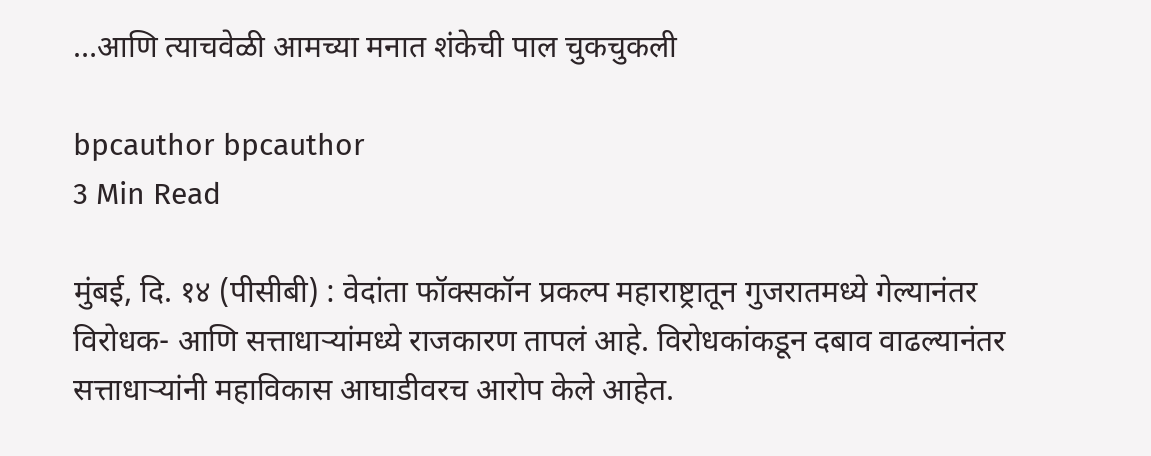…आणि त्याचवेळी आमच्या मनात शंकेची पाल चुकचुकली

bpcauthor bpcauthor
3 Min Read

मुंबई, दि. १४ (पीसीबी) : वेदांता फॉक्सकॉन प्रकल्प महाराष्ट्रातून गुजरातमध्ये गेल्यानंतर विरोधक- आणि सत्ताधाऱ्यांमध्ये राजकारण तापलं आहे. विरोधकांकडून दबाव वाढल्यानंतर सत्ताधाऱ्यांनी महाविकास आघाडीवरच आरोप केले आहेत.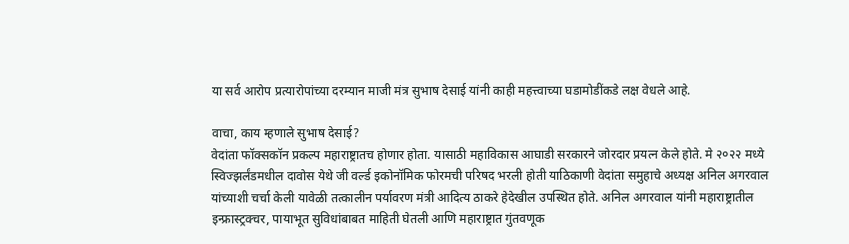या सर्व आरोप प्रत्यारोपांच्या दरम्यान माजी मंत्र सुभाष देसाई यांनी काही महत्त्वाच्या घडामोडींकडे लक्ष वेधले आहे.

वाचा, काय म्हणाले सुभाष देसाई?
वेदांता फॉक्सकॉन प्रकल्प महाराष्ट्रातच होणार होता. यासाठी महाविकास आघाडी सरकारने जोरदार प्रयत्न केले होते. मे २०२२ मध्ये स्विज्झर्लंडमधील दावोस येथे जी वर्ल्ड इकोनॉमिक फोरमची परिषद भरली होती याठिकाणी वेदांता समुहाचे अध्यक्ष अनिल अगरवाल यांच्याशी चर्चा केली यावेळी तत्कालीन पर्यावरण मंत्री आदित्य ठाकरे हेदेखील उपस्थित होते. अनिल अगरवाल यांनी महाराष्ट्रातील इन्फ्रास्ट्रक्चर, पायाभूत सुविधांबाबत माहिती घेतली आणि महाराष्ट्रात गुंतवणूक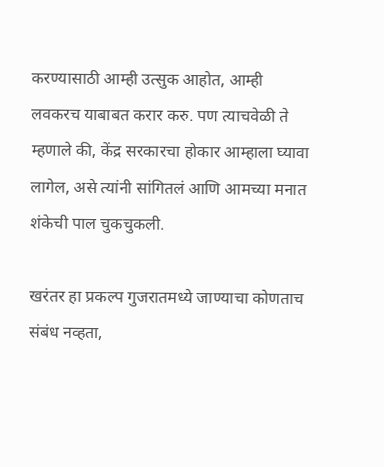करण्यासाठी आम्ही उत्सुक आहोत, आम्ही लवकरच याबाबत करार करु. पण त्याचवेळी ते म्हणाले की, केंद्र सरकारचा होकार आम्हाला घ्यावा लागेल, असे त्यांनी सांगितलं आणि आमच्या मनात शंकेची पाल चुकचुकली.

खरंतर हा प्रकल्प गुजरातमध्ये जाण्याचा कोणताच संबंध नव्हता,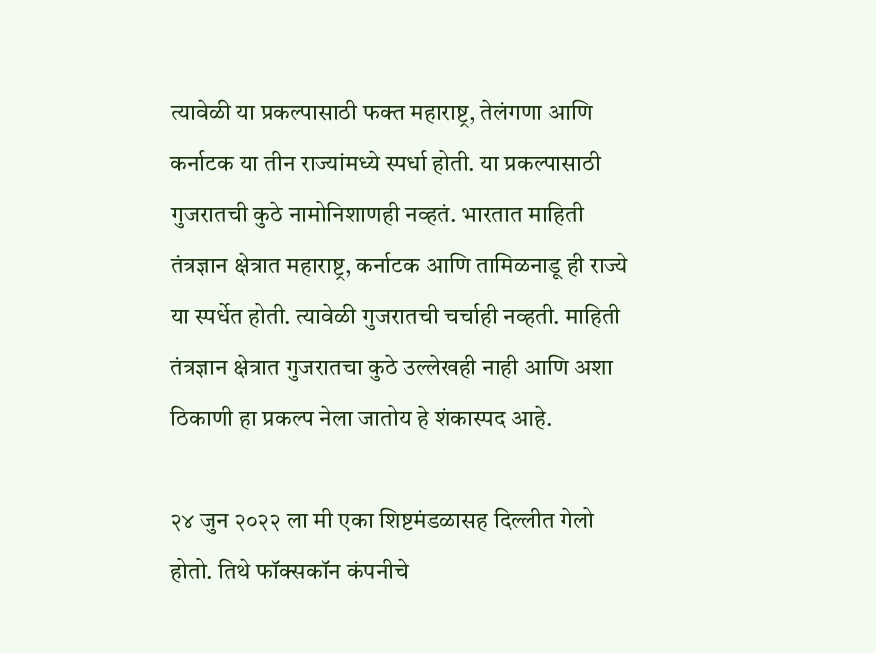त्यावेळी या प्रकल्पासाठी फक्त महाराष्ट्र, तेलंगणा आणि कर्नाटक या तीन राज्यांमध्ये स्पर्धा होती. या प्रकल्पासाठी गुजरातची कुठे नामोनिशाणही नव्हतं. भारतात माहिती तंत्रज्ञान क्षेत्रात महाराष्ट्र, कर्नाटक आणि तामिळनाडू ही राज्ये या स्पर्धेत होती. त्यावेळी गुजरातची चर्चाही नव्हती. माहिती तंत्रज्ञान क्षेत्रात गुजरातचा कुठे उल्लेखही नाही आणि अशा ठिकाणी हा प्रकल्प नेला जातोय हे शंकास्पद आहे.

२४ जुन २०२२ ला मी एका शिष्टमंडळासह दिल्लीत गेलो होतो. तिथे फॉक्सकॉन कंपनीचे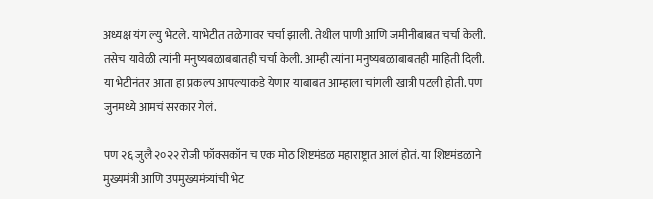अध्यक्ष यंग ल्यु भेटले. याभेटीत तळेगावर चर्चा झाली. तेथील पाणी आणि जमीनीबाबत चर्चा केली. तसेच यावेळी त्यांनी मनुष्यबळाबबातही चर्चा केली. आम्ही त्यांना मनुष्यबळाबाबतही माहिती दिली. या भेटीनंतर आता हा प्रकल्प आपल्याकडे येणार याबाबत आम्हाला चांगली खात्री पटली होती. पण जुनमध्ये आमचं सरकार गेलं.

पण २६ जुलै २०२२ रोजी फॉक्सकॉन च एक मोठ शिष्टमंडळ महाराष्ट्रात आलं होतं. या शिष्टमंडळाने मुख्यमंत्री आणि उपमुख्यमंत्र्यांची भेट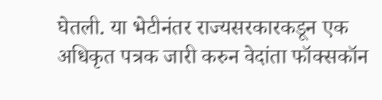घेतली. या भेटीनंतर राज्यसरकारकडून एक अधिकृत पत्रक जारी करुन वेदांता फॉक्सकॉन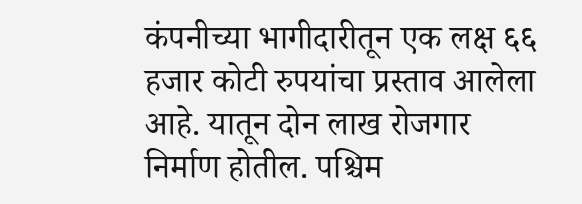कंपनीच्या भागीदारीतून एक लक्ष ६६ हजार कोटी रुपयांचा प्रस्ताव आलेला आहे. यातून दोन लाख रोजगार निर्माण होतील. पश्चिम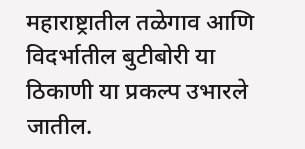महाराष्ट्रातील तळेगाव आणि विदर्भातील बुटीबोरी या ठिकाणी या प्रकल्प उभारले जातील.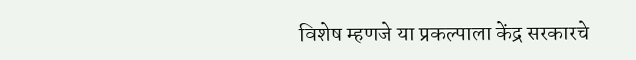विशेष म्हणजे या प्रकल्पाला केंद्र सरकारचे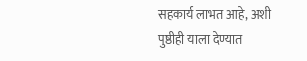सहकार्य लाभत आहे, अशी पुष्ठीही याला देण्यात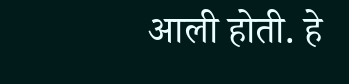आली होती. हे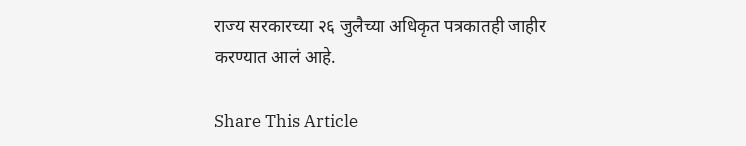राज्य सरकारच्या २६ जुलैच्या अधिकृत पत्रकातही जाहीर करण्यात आलं आहे.

Share This Article